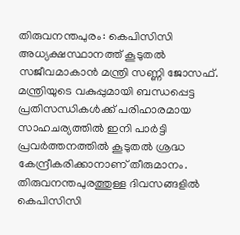തിരുവനന്തപുരം: കെപിസിസി അധ്യക്ഷസ്ഥാനത്ത് കൂടുതൽ സജീവമാകാൻ മന്ത്രി സണ്ണി ജോസഫ്. മന്ത്രിയുടെ വകുപ്പുമായി ബന്ധപ്പെട്ട പ്രതിസന്ധികൾക്ക് പരിഹാരമായ സാഹചര്യത്തിൽ ഇനി പാർട്ടി പ്രവർത്തനത്തിൽ കൂടുതൽ ശ്രദ്ധ കേന്ദ്രീകരിക്കാനാണ് തീരുമാനം. തിരുവനന്തപുരത്തുള്ള ദിവസങ്ങളിൽ കെപിസിസി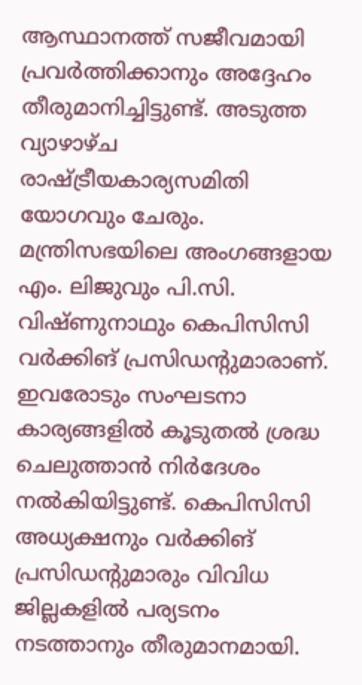ആസ്ഥാനത്ത് സജീവമായി പ്രവർത്തിക്കാനും അദ്ദേഹം തീരുമാനിച്ചിട്ടുണ്ട്. അടുത്ത വ്യാഴാഴ്ച രാഷ്ട്രീയകാര്യസമിതി യോഗവും ചേരും.
മന്ത്രിസഭയിലെ അംഗങ്ങളായ എം. ലിജുവും പി.സി. വിഷ്ണുനാഥും കെപിസിസി വർക്കിങ് പ്രസിഡന്റുമാരാണ്. ഇവരോടും സംഘടനാ കാര്യങ്ങളിൽ കൂടുതൽ ശ്രദ്ധ ചെലുത്താൻ നിർദേശം നൽകിയിട്ടുണ്ട്. കെപിസിസി അധ്യക്ഷനും വർക്കിങ് പ്രസിഡന്റുമാരും വിവിധ ജില്ലകളിൽ പര്യടനം നടത്താനും തീരുമാനമായി.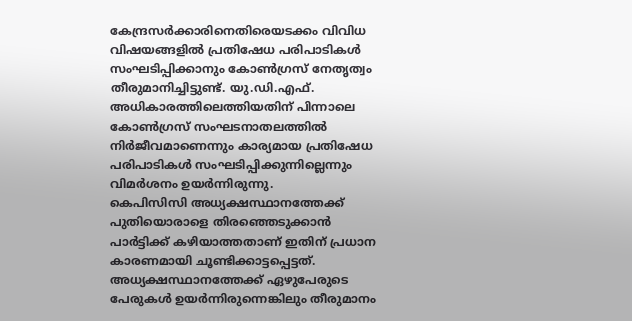കേന്ദ്രസർക്കാരിനെതിരെയടക്കം വിവിധ വിഷയങ്ങളിൽ പ്രതിഷേധ പരിപാടികൾ സംഘടിപ്പിക്കാനും കോൺഗ്രസ് നേതൃത്വം തീരുമാനിച്ചിട്ടുണ്ട്. യു.ഡി.എഫ്. അധികാരത്തിലെത്തിയതിന് പിന്നാലെ കോൺഗ്രസ് സംഘടനാതലത്തിൽ നിർജീവമാണെന്നും കാര്യമായ പ്രതിഷേധ പരിപാടികൾ സംഘടിപ്പിക്കുന്നില്ലെന്നും വിമർശനം ഉയർന്നിരുന്നു.
കെപിസിസി അധ്യക്ഷസ്ഥാനത്തേക്ക് പുതിയൊരാളെ തിരഞ്ഞെടുക്കാൻ പാർട്ടിക്ക് കഴിയാത്തതാണ് ഇതിന് പ്രധാന കാരണമായി ചൂണ്ടിക്കാട്ടപ്പെട്ടത്. അധ്യക്ഷസ്ഥാനത്തേക്ക് ഏഴുപേരുടെ പേരുകൾ ഉയർന്നിരുന്നെങ്കിലും തീരുമാനം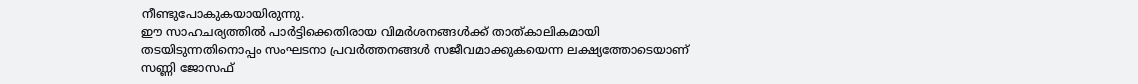നീണ്ടുപോകുകയായിരുന്നു.
ഈ സാഹചര്യത്തിൽ പാർട്ടിക്കെതിരായ വിമർശനങ്ങൾക്ക് താത്കാലികമായി തടയിടുന്നതിനൊപ്പം സംഘടനാ പ്രവർത്തനങ്ങൾ സജീവമാക്കുകയെന്ന ലക്ഷ്യത്തോടെയാണ് സണ്ണി ജോസഫ്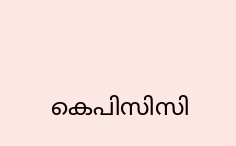കെപിസിസി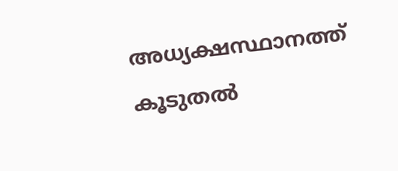അധ്യക്ഷസ്ഥാനത്ത് കൂടുതൽ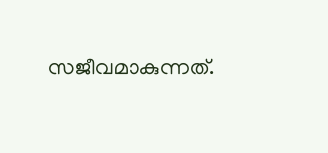സജീവമാകുന്നത്.